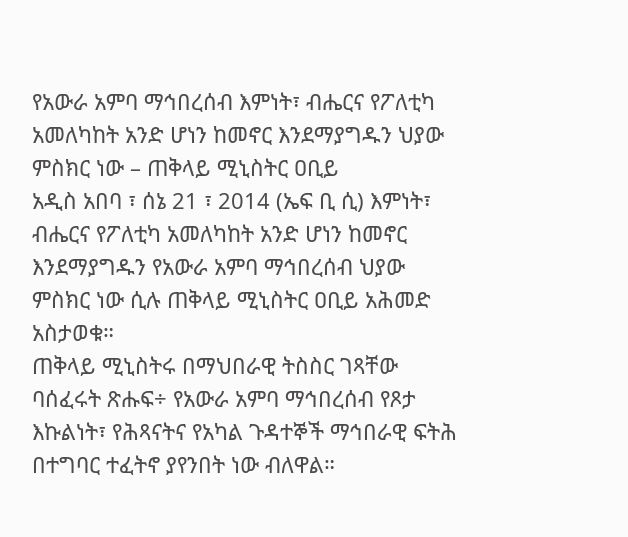የአውራ አምባ ማኅበረሰብ እምነት፣ ብሔርና የፖለቲካ አመለካከት አንድ ሆነን ከመኖር እንደማያግዱን ህያው ምስክር ነው – ጠቅላይ ሚኒስትር ዐቢይ
አዲስ አበባ ፣ ሰኔ 21 ፣ 2014 (ኤፍ ቢ ሲ) እምነት፣ ብሔርና የፖለቲካ አመለካከት አንድ ሆነን ከመኖር እንደማያግዱን የአውራ አምባ ማኅበረሰብ ህያው ምስክር ነው ሲሉ ጠቅላይ ሚኒስትር ዐቢይ አሕመድ አስታወቁ።
ጠቅላይ ሚኒስትሩ በማህበራዊ ትስስር ገጻቸው ባሰፈሩት ጽሑፍ÷ የአውራ አምባ ማኅበረሰብ የጾታ እኩልነት፣ የሕጻናትና የአካል ጉዳተኞች ማኅበራዊ ፍትሕ በተግባር ተፈትኖ ያየንበት ነው ብለዋል።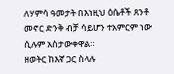ለሃምሳ ዓመታት በእነዚህ ዕሴቶች ጸንቶ መኖር ድንቅ ብቻ ሳይሆን ተአምርም ነው ሲሉም አስታውቀዋል።
ዘወትር ከእኛ ጋር ስላሉ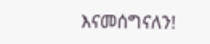እናመሰግናለን!